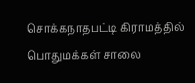சொக்கநாதபட்டி கிராமத்தில் பொதுமக்கள் சாலை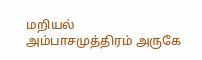மறியல்
அம்பாசமுத்திரம் அருகே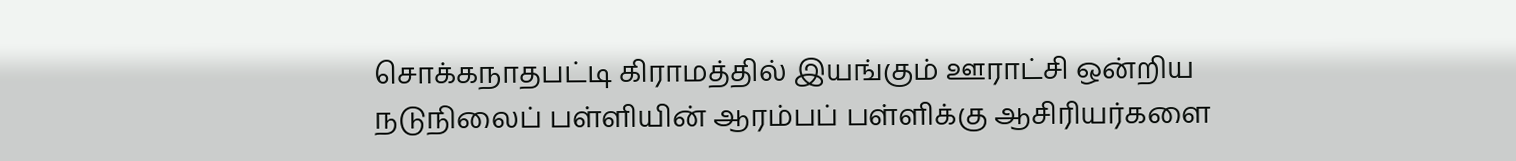சொக்கநாதபட்டி கிராமத்தில் இயங்கும் ஊராட்சி ஒன்றிய நடுநிலைப் பள்ளியின் ஆரம்பப் பள்ளிக்கு ஆசிரியர்களை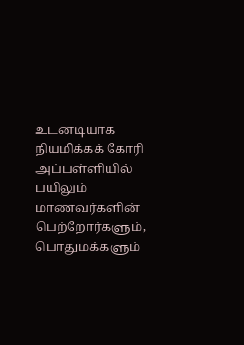உடனடியாக நியமிக்கக் கோரி அப்பள்ளியில் பயிலும் மாணவர்களின் பெற்றோர்களும், பொதுமக்களும்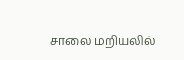சாலை மறியலில்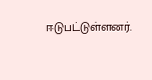ஈடுபட்டுள்ளனர்.